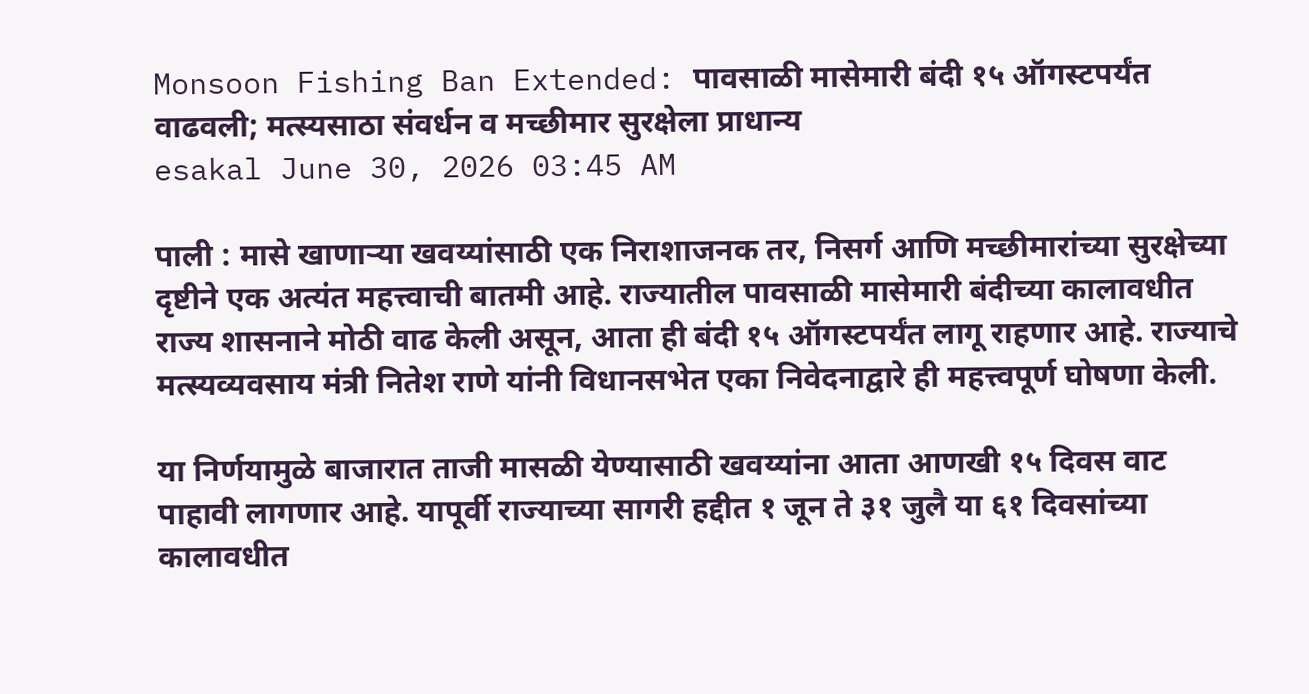Monsoon Fishing Ban Extended: पावसाळी मासेमारी बंदी १५ ऑगस्टपर्यंत वाढवली; मत्स्यसाठा संवर्धन व मच्छीमार सुरक्षेला प्राधान्य
esakal June 30, 2026 03:45 AM

पाली : मासे खाणाऱ्या खवय्यांसाठी एक निराशाजनक तर, निसर्ग आणि मच्छीमारांच्या सुरक्षेच्या दृष्टीने एक अत्यंत महत्त्वाची बातमी आहे. राज्यातील पावसाळी मासेमारी बंदीच्या कालावधीत राज्य शासनाने मोठी वाढ केली असून, आता ही बंदी १५ ऑगस्टपर्यंत लागू राहणार आहे. राज्याचे मत्स्यव्यवसाय मंत्री नितेश राणे यांनी विधानसभेत एका निवेदनाद्वारे ही महत्त्वपूर्ण घोषणा केली.

या निर्णयामुळे बाजारात ताजी मासळी येण्यासाठी खवय्यांना आता आणखी १५ दिवस वाट पाहावी लागणार आहे. यापूर्वी राज्याच्या सागरी हद्दीत १ जून ते ३१ जुलै या ६१ दिवसांच्या कालावधीत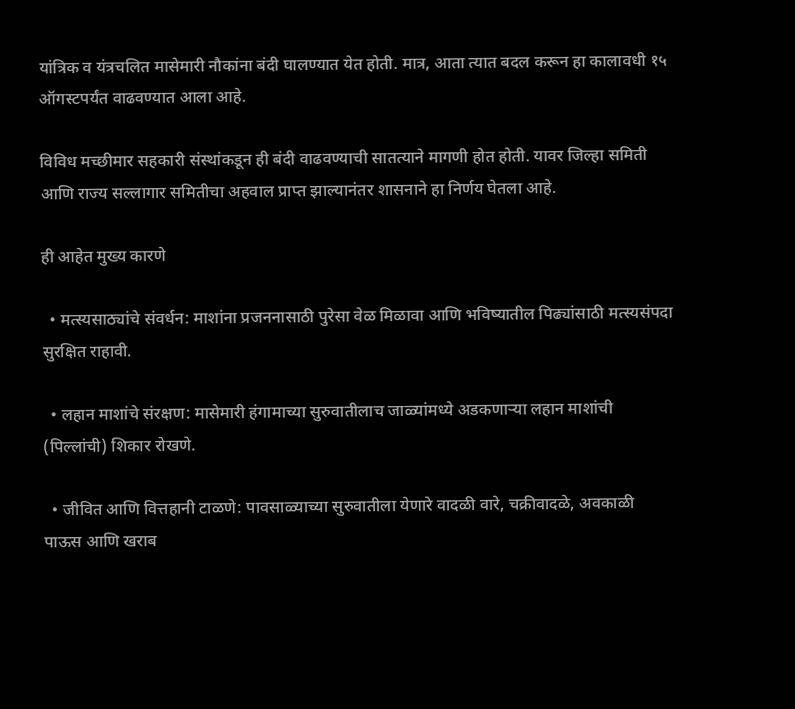यांत्रिक व यंत्रचलित मासेमारी नौकांना बंदी घालण्यात येत होती. मात्र, आता त्यात बदल करून हा कालावधी १५ ऑगस्टपर्यंत वाढवण्यात आला आहे.

विविध मच्छीमार सहकारी संस्थांकडून ही बंदी वाढवण्याची सातत्याने मागणी होत होती. यावर जिल्हा समिती आणि राज्य सल्लागार समितीचा अहवाल प्राप्त झाल्यानंतर शासनाने हा निर्णय घेतला आहे.

ही आहेत मुख्य कारणे

  • मत्स्यसाठ्यांचे संवर्धन: माशांना प्रजननासाठी पुरेसा वेळ मिळावा आणि भविष्यातील पिढ्यांसाठी मत्स्यसंपदा सुरक्षित राहावी.

  • लहान माशांचे संरक्षण: मासेमारी हंगामाच्या सुरुवातीलाच जाळ्यांमध्ये अडकणाऱ्या लहान माशांची (पिल्लांची) शिकार रोखणे.

  • जीवित आणि वित्तहानी टाळणे: पावसाळ्याच्या सुरुवातीला येणारे वादळी वारे, चक्रीवादळे, अवकाळी पाऊस आणि खराब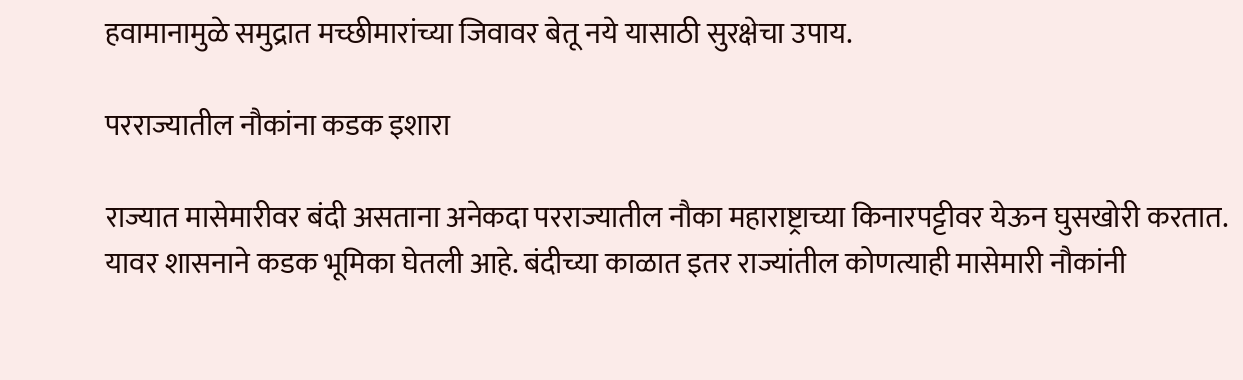हवामानामुळे समुद्रात मच्छीमारांच्या जिवावर बेतू नये यासाठी सुरक्षेचा उपाय.

परराज्यातील नौकांना कडक इशारा

राज्यात मासेमारीवर बंदी असताना अनेकदा परराज्यातील नौका महाराष्ट्राच्या किनारपट्टीवर येऊन घुसखोरी करतात. यावर शासनाने कडक भूमिका घेतली आहे. बंदीच्या काळात इतर राज्यांतील कोणत्याही मासेमारी नौकांनी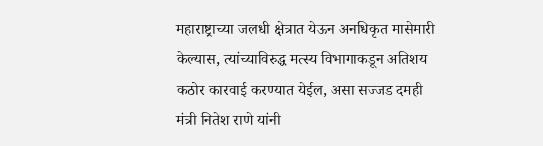महाराष्ट्राच्या जलधी क्षेत्रात येऊन अनधिकृत मासेमारी केल्यास, त्यांच्याविरुद्ध मत्स्य विभागाकडून अतिशय कठोर कारवाई करण्यात येईल, असा सज्जड दमही मंत्री नितेश राणे यांनी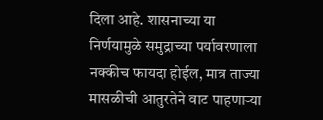दिला आहे. शासनाच्या या निर्णयामुळे समुद्राच्या पर्यावरणाला नक्कीच फायदा होईल, मात्र ताज्या मासळीची आतुरतेने वाट पाहणाऱ्या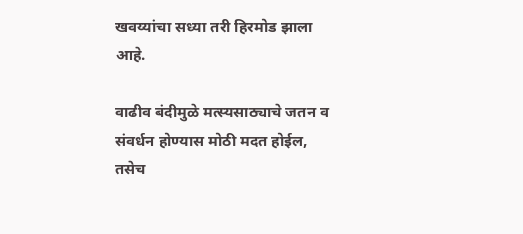खवय्यांचा सध्या तरी हिरमोड झाला आहे.

वाढीव बंदीमुळे मत्स्यसाठ्याचे जतन व संवर्धन होण्यास मोठी मदत होईल, तसेच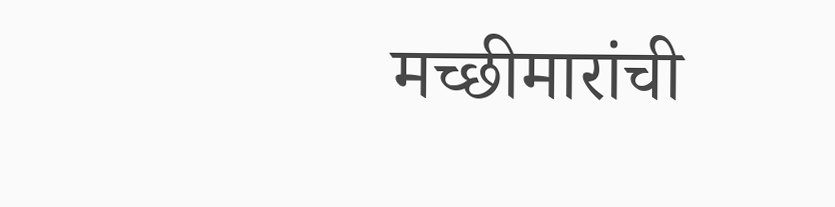मच्छीमारांची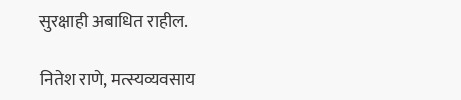सुरक्षाही अबाधित राहील.

नितेश राणे, मत्स्यव्यवसाय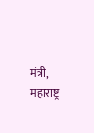मंत्री, महाराष्ट्र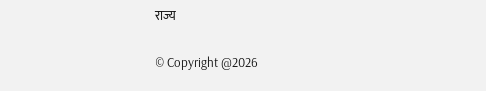राज्य

© Copyright @2026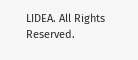LIDEA. All Rights Reserved.